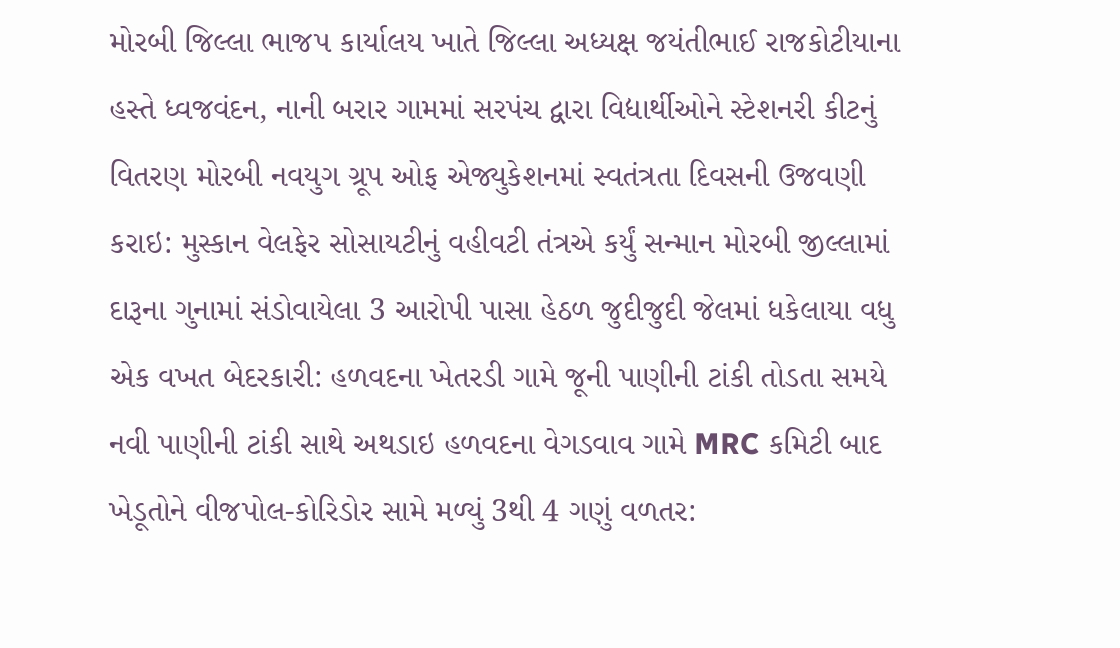મોરબી જિલ્લા ભાજપ કાર્યાલય ખાતે જિલ્લા અધ્યક્ષ જયંતીભાઈ રાજકોટીયાના હસ્તે ધ્વજવંદન, નાની બરાર ગામમાં સરપંચ દ્વારા વિદ્યાર્થીઓને સ્ટેશનરી કીટનું વિતરણ મોરબી નવયુગ ગ્રૂપ ઓફ એજ્યુકેશનમાં સ્વતંત્રતા દિવસની ઉજવણી કરાઇ: મુસ્કાન વેલફેર સોસાયટીનું વહીવટી તંત્રએ કર્યું સન્માન મોરબી જીલ્લામાં દારૂના ગુનામાં સંડોવાયેલા 3 આરોપી પાસા હેઠળ જુદીજુદી જેલમાં ધકેલાયા વધુ એક વખત બેદરકારી: હળવદના ખેતરડી ગામે જૂની પાણીની ટાંકી તોડતા સમયે નવી પાણીની ટાંકી સાથે અથડાઇ હળવદના વેગડવાવ ગામે MRC કમિટી બાદ ખેડૂતોને વીજપોલ-કોરિડોર સામે મળ્યું 3થી 4 ગણું વળતર: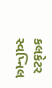કલકેટર સ્વપ્નિલ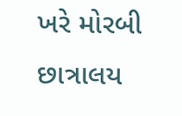ખરે મોરબી છાત્રાલય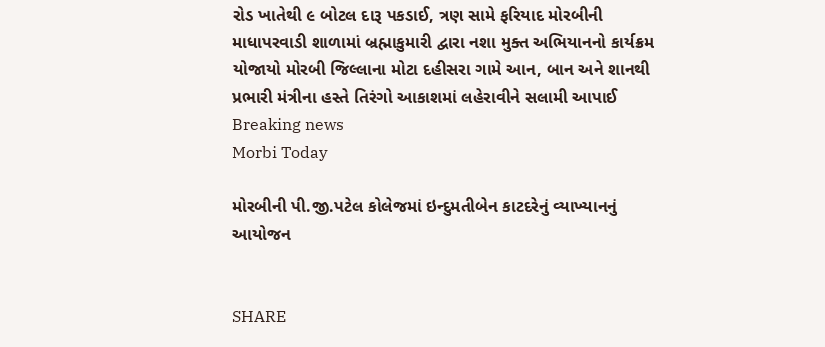રોડ ખાતેથી ૯ બોટલ દારૂ પકડાઈ, ત્રણ સામે ફરિયાદ મોરબીની માધાપરવાડી શાળામાં બ્રહ્માકુમારી દ્વારા નશા મુક્ત અભિયાનનો કાર્યક્રમ યોજાયો મોરબી જિલ્લાના મોટા દહીસરા ગામે આન, બાન અને શાનથી પ્રભારી મંત્રીના હસ્તે તિરંગો આકાશમાં લહેરાવીને સલામી આપાઈ
Breaking news
Morbi Today

મોરબીની પી.જી.પટેલ કોલેજમાં ઇન્દુમતીબેન કાટદરેનું વ્યાખ્યાનનું આયોજન


SHARE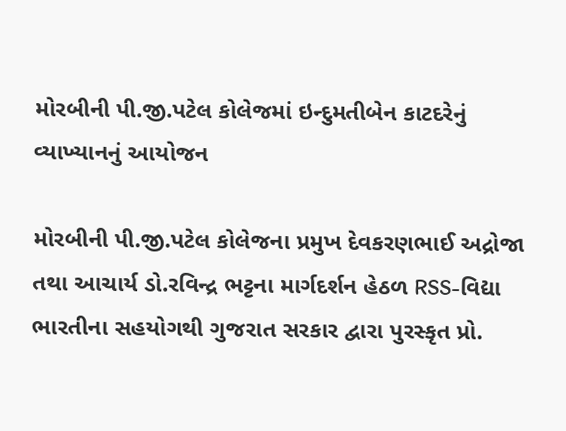મોરબીની પી.જી.પટેલ કોલેજમાં ઇન્દુમતીબેન કાટદરેનું વ્યાખ્યાનનું આયોજન

મોરબીની પી.જી.પટેલ કોલેજના પ્રમુખ દેવકરણભાઈ અદ્રોજા તથા આચાર્ય ડો.રવિન્દ્ર ભટ્ટના માર્ગદર્શન હેઠળ RSS-વિદ્યા ભારતીના સહયોગથી ગુજરાત સરકાર દ્વારા પુરસ્કૃત પ્રો.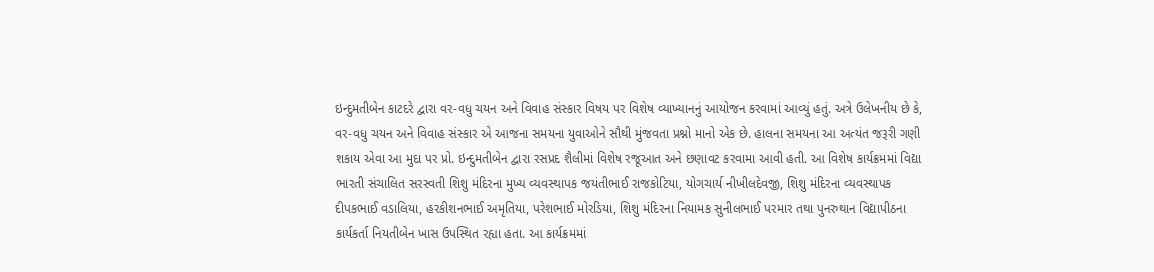ઇન્દુમતીબેન કાટદરે દ્વારા વર-વધુ ચયન અને વિવાહ સંસ્કાર વિષય પર વિશેષ વ્યાખ્યાનનું આયોજન કરવામાં આવ્યું હતું. અત્રે ઉલેખનીય છે કે, વર-વધુ ચયન અને વિવાહ સંસ્કાર એ આજના સમયના યુવાઓને સૌથી મુંજવતા પ્રશ્નો માનો એક છે. હાલના સમયના આ અત્યંત જરૂરી ગણી શકાય એવા આ મુદા પર પ્રો. ઇન્દુમતીબેન દ્વારા રસપ્રદ શૈલીમાં વિશેષ રજૂઆત અને છણાવટ કરવામા આવી હતી. આ વિશેષ કાર્યક્રમમાં વિદ્યા ભારતી સંચાલિત સરસ્વતી શિશુ મંદિરના મુખ્ય વ્યવસ્થાપક જયંતીભાઈ રાજકોટિયા, યોગચાર્ય નીખીલદેવજી, શિશુ મંદિરના વ્યવસ્થાપક દીપકભાઈ વડાલિયા, હરકીશનભાઈ અમૃતિયા, પરેશભાઈ મોરડિયા, શિશુ મંદિરના નિયામક સુનીલભાઈ પરમાર તથા પુનરુથાન વિદ્યાપીઠના કાર્યકર્તા નિયતીબેન ખાસ ઉપસ્થિત રહ્યા હતા. આ કાર્યક્રમમાં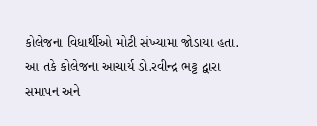કોલેજના વિધાર્થીઓ મોટી સંખ્યામા જોડાયા હતા. આ તકે કોલેજના આચાર્ય ડો.રવીન્દ્ર ભટ્ટ દ્વારા સમાપન અને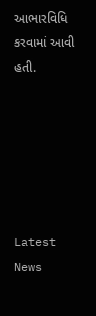આભારવિધિ કરવામાં આવી હતી.






Latest News